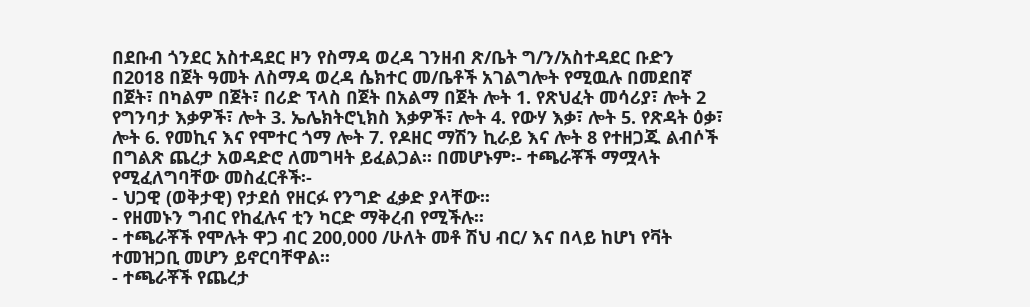በደቡብ ጎንደር አስተዳደር ዞን የስማዳ ወረዳ ገንዘብ ጽ/ቤት ግ/ን/አስተዳደር ቡድን በ2018 በጀት ዓመት ለስማዳ ወረዳ ሴክተር መ/ቤቶች አገልግሎት የሚዉሉ በመደበኛ በጀት፣ በካልም በጀት፣ በሪድ ፕላስ በጀት በአልማ በጀት ሎት 1. የጽህፈት መሳሪያ፣ ሎት 2 የግንባታ እቃዎች፣ ሎት 3. ኤሌክትሮኒክስ እቃዎች፣ ሎት 4. የውሃ እቃ፣ ሎት 5. የጽዳት ዕቃ፣ ሎት 6. የመኪና እና የሞተር ጎማ ሎት 7. የዶዘር ማሽን ኪራይ እና ሎት 8 የተዘጋጁ ልብሶች በግልጽ ጨረታ አወዳድሮ ለመግዛት ይፈልጋል፡፡ በመሆኑም፡- ተጫራቾች ማሟላት የሚፈለግባቸው መስፈርቶች፡-
- ህጋዊ (ወቅታዊ) የታደሰ የዘርፉ የንግድ ፈቃድ ያላቸው፡፡
- የዘመኑን ግብር የከፈሉና ቲን ካርድ ማቅረብ የሚችሉ፡፡
- ተጫራቾች የሞሉት ዋጋ ብር 200,000 /ሁለት መቶ ሽህ ብር/ እና በላይ ከሆነ የቫት ተመዝጋቢ መሆን ይኖርባቸዋል፡፡
- ተጫራቾች የጨረታ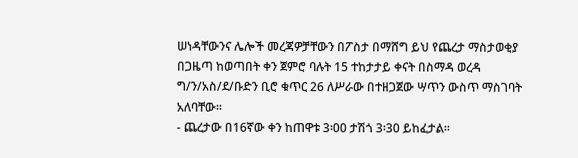ሠነዳቸውንና ሌሎች መረጃዎቻቸውን በፖስታ በማሸግ ይህ የጨረታ ማስታወቂያ በጋዜጣ ከወጣበት ቀን ጀምሮ ባሉት 15 ተከታታይ ቀናት በስማዳ ወረዳ ግ/ን/አስ/ደ/ቡድን ቢሮ ቁጥር 26 ለሥራው በተዘጋጀው ሣጥን ውስጥ ማስገባት አለባቸው፡፡
- ጨረታው በ16ኛው ቀን ከጠዋቱ 3፡00 ታሽጎ 3፡30 ይከፈታል፡፡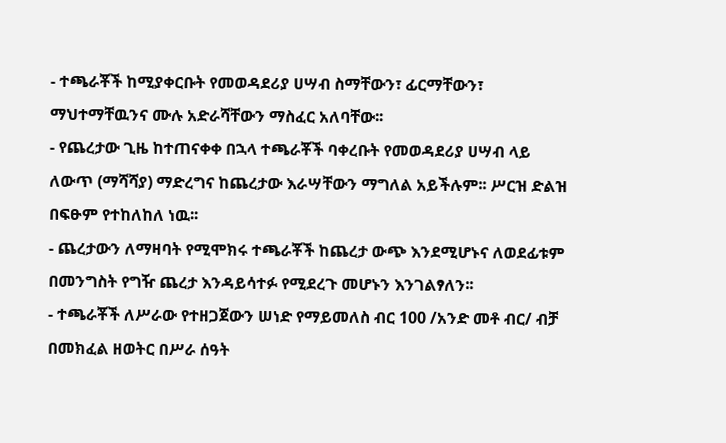- ተጫራቾች ከሚያቀርቡት የመወዳደሪያ ሀሣብ ስማቸውን፣ ፊርማቸውን፣ ማህተማቸዉንና ሙሉ አድራሻቸውን ማስፈር አለባቸው፡፡
- የጨረታው ጊዜ ከተጠናቀቀ በኋላ ተጫራቾች ባቀረቡት የመወዳደሪያ ሀሣብ ላይ ለውጥ (ማሻሻያ) ማድረግና ከጨረታው እራሣቸውን ማግለል አይችሉም፡፡ ሥርዝ ድልዝ በፍፁም የተከለከለ ነዉ፡፡
- ጨረታውን ለማዛባት የሚሞክሩ ተጫራቾች ከጨረታ ውጭ እንደሚሆኑና ለወደፊቱም በመንግስት የግዥ ጨረታ እንዳይሳተፉ የሚደረጉ መሆኑን እንገልፃለን፡፡
- ተጫራቾች ለሥራው የተዘጋጀውን ሠነድ የማይመለስ ብር 100 /አንድ መቶ ብር/ ብቻ በመክፈል ዘወትር በሥራ ሰዓት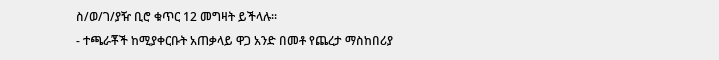ስ/ወ/ገ/ያዥ ቢሮ ቁጥር 12 መግዛት ይችላሉ፡፡
- ተጫራቾች ከሚያቀርቡት አጠቃላይ ዋጋ አንድ በመቶ የጨረታ ማስከበሪያ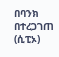በባንክ በተረጋገጠ (ሲፒኦ)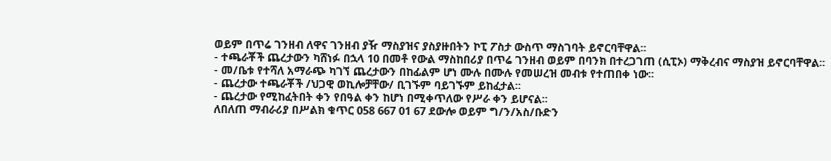ወይም በጥሬ ገንዘብ ለዋና ገንዘብ ያዥ ማስያዝና ያስያዙበትን ኮፒ ፖስታ ውስጥ ማስገባት ይኖርባቸዋል፡፡
- ተጫራቾች ጨረታውን ካሸነፉ በኋላ 10 በመቶ የውል ማስከበሪያ በጥሬ ገንዘብ ወይም በባንክ በተረጋገጠ (ሲፒኦ) ማቅረብና ማስያዝ ይኖርባቸዋል፡፡
- መ/ቤቱ የተሻለ አማራጭ ካገኘ ጨረታውን በከፊልም ሆነ ሙሉ በሙሉ የመሠረዝ መብቱ የተጠበቀ ነው፡፡
- ጨረታው ተጫራቾች /ህጋዊ ወኪሎቻቸው/ ቢገኙም ባይገኙም ይከፈታል፡፡
- ጨረታው የሚከፈትበት ቀን የበዓል ቀን ከሆነ በሚቀጥለው የሥራ ቀን ይሆናል፡፡
ለበለጠ ማብራሪያ በሥልክ ቁጥር 058 667 01 67 ደውሎ ወይም ግ/ን/አስ/ቡድን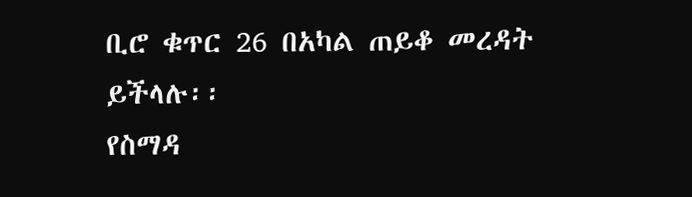ቢሮ ቁጥር 26 በአካል ጠይቆ መረዳት ይችላሉ፡፡
የስማዳ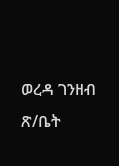ወረዳ ገንዘብ ጽ/ቤት